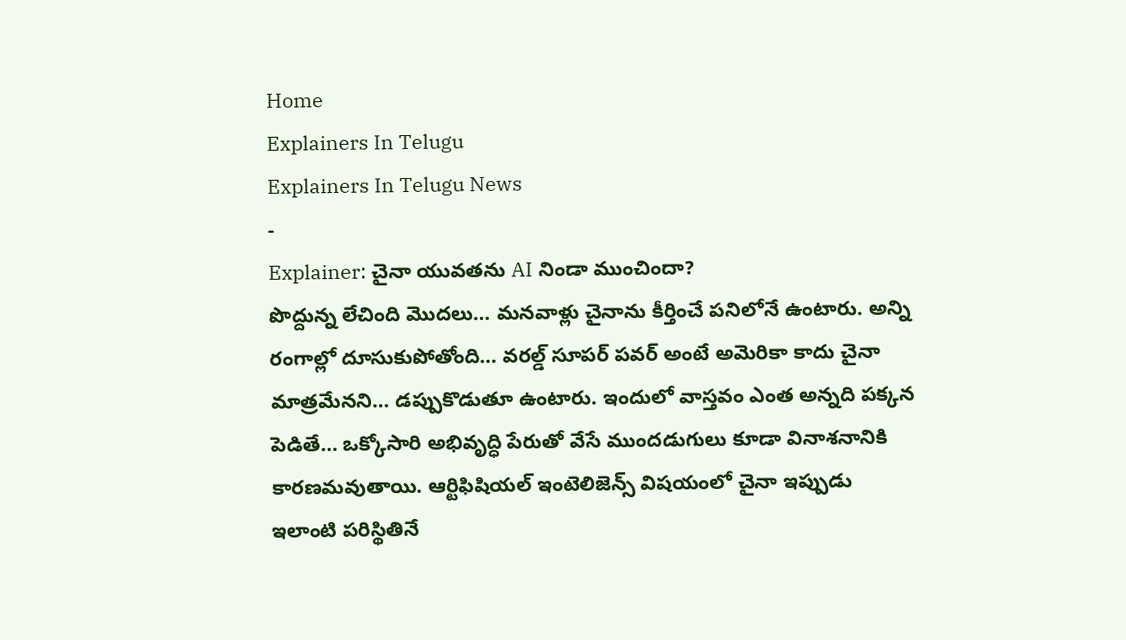Home
Explainers In Telugu
Explainers In Telugu News
-
Explainer: చైనా యువతను AI నిండా ముంచిందా?
పొద్దున్న లేచింది మొదలు… మనవాళ్లు చైనాను కీర్తించే పనిలోనే ఉంటారు. అన్ని రంగాల్లో దూసుకుపోతోంది… వరల్డ్ సూపర్ పవర్ అంటే అమెరికా కాదు చైనా మాత్రమేనని… డప్పుకొడుతూ ఉంటారు. ఇందులో వాస్తవం ఎంత అన్నది పక్కన పెడితే… ఒక్కోసారి అభివృద్ధి పేరుతో వేసే ముందడుగులు కూడా వినాశనానికి కారణమవుతాయి. ఆర్టిఫిషియల్ ఇంటెలిజెన్స్ విషయంలో చైనా ఇప్పుడు ఇలాంటి పరిస్థితినే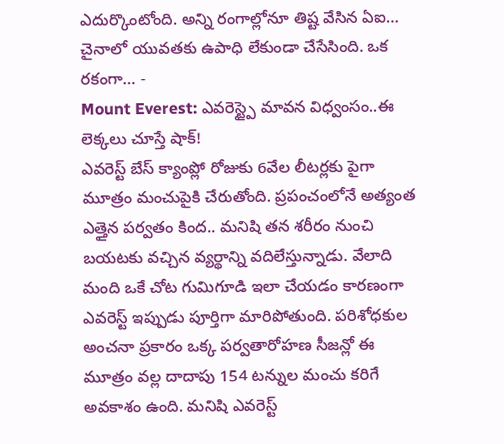ఎదుర్కొంటోంది. అన్ని రంగాల్లోనూ తిష్ట వేసిన ఏఐ… చైనాలో యువతకు ఉపాధి లేకుండా చేసేసింది. ఒక రకంగా… -
Mount Everest: ఎవరెస్ట్పై మావన విధ్వంసం..ఈ లెక్కలు చూస్తే షాక్!
ఎవరెస్ట్ బేస్ క్యాంప్లో రోజుకు 6వేల లీటర్లకు పైగా మూత్రం మంచుపైకి చేరుతోంది. ప్రపంచంలోనే అత్యంత ఎత్తైన పర్వతం కింద.. మనిషి తన శరీరం నుంచి బయటకు వచ్చిన వ్యర్థాన్ని వదిలేస్తున్నాడు. వేలాది మంది ఒకే చోట గుమిగూడి ఇలా చేయడం కారణంగా ఎవరెస్ట్ ఇప్పుడు పూర్తిగా మారిపోతుంది. పరిశోధకుల అంచనా ప్రకారం ఒక్క పర్వతారోహణ సీజన్లో ఈ మూత్రం వల్ల దాదాపు 154 టన్నుల మంచు కరిగే అవకాశం ఉంది. మనిషి ఎవరెస్ట్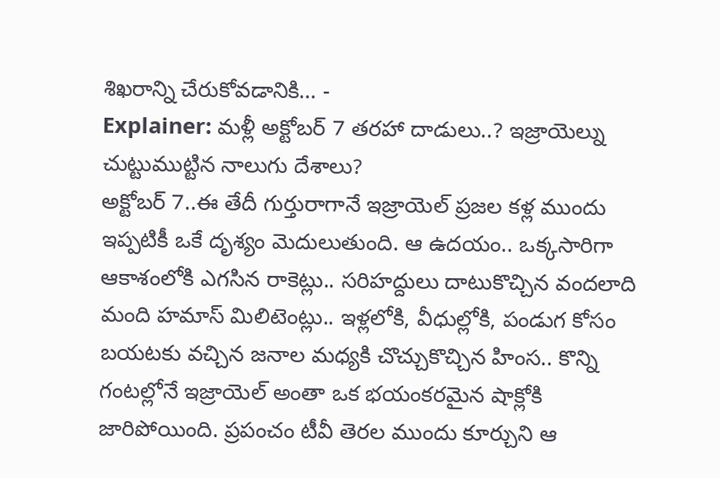శిఖరాన్ని చేరుకోవడానికి… -
Explainer: మళ్లీ అక్టోబర్ 7 తరహా దాడులు..? ఇజ్రాయెల్ను చుట్టుముట్టిన నాలుగు దేశాలు?
అక్టోబర్ 7..ఈ తేదీ గుర్తురాగానే ఇజ్రాయెల్ ప్రజల కళ్ల ముందు ఇప్పటికీ ఒకే దృశ్యం మెదులుతుంది. ఆ ఉదయం.. ఒక్కసారిగా ఆకాశంలోకి ఎగసిన రాకెట్లు.. సరిహద్దులు దాటుకొచ్చిన వందలాది మంది హమాస్ మిలిటెంట్లు.. ఇళ్లలోకి, వీధుల్లోకి, పండుగ కోసం బయటకు వచ్చిన జనాల మధ్యకి చొచ్చుకొచ్చిన హింస.. కొన్ని గంటల్లోనే ఇజ్రాయెల్ అంతా ఒక భయంకరమైన షాక్లోకి జారిపోయింది. ప్రపంచం టీవీ తెరల ముందు కూర్చుని ఆ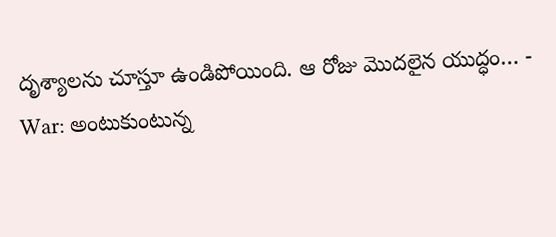దృశ్యాలను చూస్తూ ఉండిపోయింది. ఆ రోజు మొదలైన యుద్ధం… -
War: అంటుకుంటున్న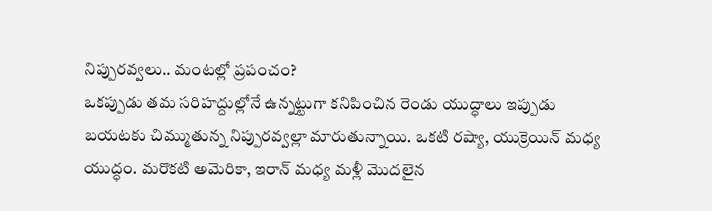నిప్పురవ్వలు.. మంటల్లో ప్రపంచం?
ఒకప్పుడు తమ సరిహద్దుల్లోనే ఉన్నట్టుగా కనిపించిన రెండు యుద్ధాలు ఇప్పుడు బయటకు చిమ్ముతున్న నిప్పురవ్వల్లా మారుతున్నాయి. ఒకటి రష్యా, యుక్రెయిన్ మధ్య యుద్ధం. మరొకటి అమెరికా, ఇరాన్ మధ్య మళ్లీ మొదలైన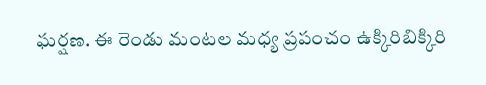ఘర్షణ. ఈ రెండు మంటల మధ్య ప్రపంచం ఉక్కిరిబిక్కిరి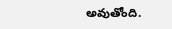అవుతోంది.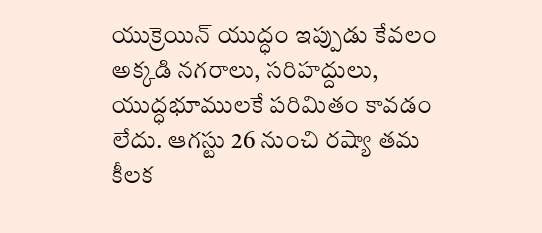యుక్రెయిన్ యుద్ధం ఇప్పుడు కేవలం అక్కడి నగరాలు, సరిహద్దులు, యుద్ధభూములకే పరిమితం కావడం లేదు. ఆగస్టు 26 నుంచి రష్యా తమ కీలక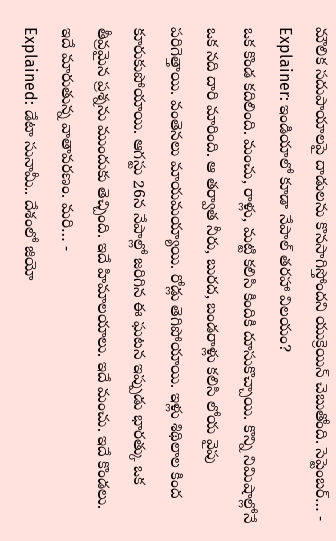మౌలిక సదుపాయాలపై దాడులను కొనసాగిస్తోందని యుక్రెయిన్ చెబుతోంది. సెప్టెంబర్… -
Explainer: ఇండియాలో కూడా నేపాల్ తరహా విలయం?
ఒక కొండ కదిలింది. మంచు, రాళ్లు, మట్టి కలిసి కిందికి దూసుకొచ్చాయి. కొన్ని నిమిషాల్లోనే ఒక నది దారి మారింది. ఆ తర్వాత నీరు, బురద, బండరాళ్లు కలిసి లోయ వైపు పరిగెత్తాయి. వంతెనలు మాయమయ్యాయి. రోడ్లు తెగిపోయాయి. ఇళ్లు శిథిలాల కింద కూరుకుపోయాయి. ఆగస్టు 26న నేపాల్లో జరిగిన ఈ ఘటన ఇప్పుడు భారత్కు ఒక తీవ్రమైన ప్రశ్నను ముందుకు తెచ్చింది. ఇదే హిమాలయాలు. ఇదే మంచు. ఇదే కొండలు. ఇదే మారుతున్న వాతావరణం. మరి… -
Explained: డేటా సునామీ.. దేశంలో జియో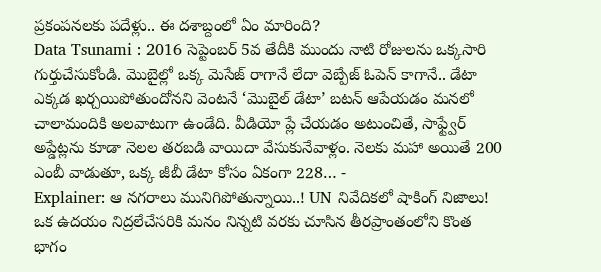ప్రకంపనలకు పదేళ్లు.. ఈ దశాబ్దంలో ఏం మారింది?
Data Tsunami : 2016 సెప్టెంబర్ 5వ తేదీకి ముందు నాటి రోజులను ఒక్కసారి గుర్తుచేసుకోండి. మొబైల్లో ఒక్క మెసేజ్ రాగానే లేదా వెబ్పేజ్ ఓపెన్ కాగానే.. డేటా ఎక్కడ ఖర్చయిపోతుందోనని వెంటనే ‘మొబైల్ డేటా’ బటన్ ఆపేయడం మనలో చాలామందికి అలవాటుగా ఉండేది. వీడియో ప్లే చేయడం అటుంచితే, సాఫ్ట్వేర్ అప్డేట్లను కూడా నెలల తరబడి వాయిదా వేసుకునేవాళ్లం. నెలకు మహా అయితే 200 ఎంబీ వాడుతూ, ఒక్క జీబీ డేటా కోసం ఏకంగా 228… -
Explainer: ఆ నగరాలు మునిగిపోతున్నాయి..! UN నివేదికలో షాకింగ్ నిజాలు!
ఒక ఉదయం నిద్రలేచేసరికి మనం నిన్నటి వరకు చూసిన తీరప్రాంతంలోని కొంత భాగం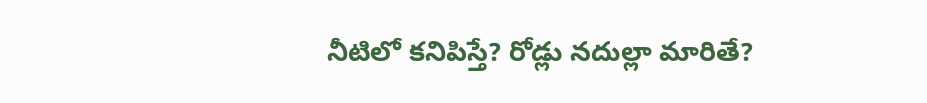నీటిలో కనిపిస్తే? రోడ్లు నదుల్లా మారితే?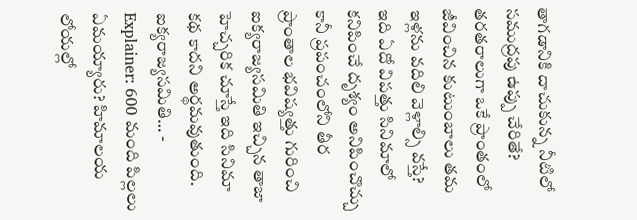తాగడానికి దాచుకున్న నీటిలో సముద్రపు ఉప్పు చేరితే? తరతరాలుగా ఒకే ప్రాంతంలో జీవించిన కుటుంబాలు తమ ఇళ్లను వదిలి వెళ్లాల్సి వస్తే? ఇది ఏదో విపత్తు సినిమాలో కనిపించే దృశ్యం అనిపించొచ్చు కానీ ప్రపంచంలోని తీర ప్రాంతాల భవిష్యత్తు గురించి ఐక్యరాజ్యసమితి ఇచ్చిన తాజా హెచ్చరిక చూస్తే ఇది సినిమా కథ కాదని అర్థమవుతుంది. ఐక్యరాజ్యసమితి… -
Explainer: 600 మంది పిల్లలు ఏమయ్యారు? హిమాలయ లోయల్లో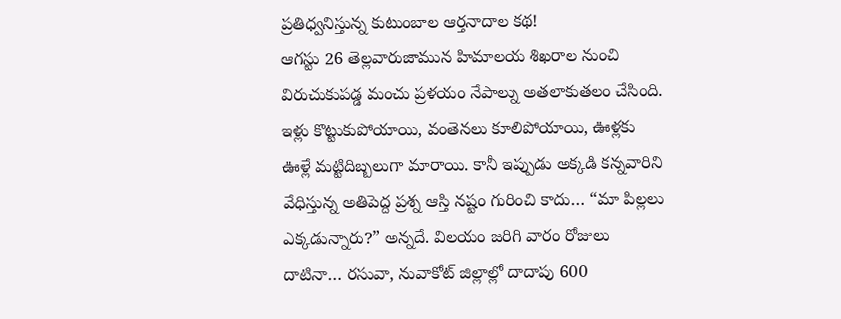ప్రతిధ్వనిస్తున్న కుటుంబాల ఆర్తనాదాల కథ!
ఆగస్టు 26 తెల్లవారుజామున హిమాలయ శిఖరాల నుంచి విరుచుకుపడ్డ మంచు ప్రళయం నేపాల్ను అతలాకుతలం చేసింది. ఇళ్లు కొట్టుకుపోయాయి, వంతెనలు కూలిపోయాయి, ఊళ్లకు ఊళ్లే మట్టిదిబ్బలుగా మారాయి. కానీ ఇప్పుడు అక్కడి కన్నవారిని వేధిస్తున్న అతిపెద్ద ప్రశ్న ఆస్తి నష్టం గురించి కాదు… “మా పిల్లలు ఎక్కడున్నారు?” అన్నదే. విలయం జరిగి వారం రోజులు దాటినా… రసువా, నువాకోట్ జిల్లాల్లో దాదాపు 600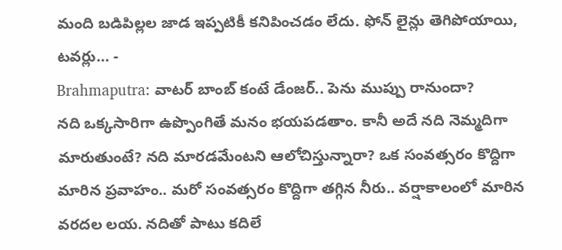మంది బడిపిల్లల జాడ ఇప్పటికీ కనిపించడం లేదు. ఫోన్ లైన్లు తెగిపోయాయి, టవర్లు… -
Brahmaputra: వాటర్ బాంబ్ కంటే డేంజర్.. పెను ముప్పు రానుందా?
నది ఒక్కసారిగా ఉప్పొంగితే మనం భయపడతాం. కానీ అదే నది నెమ్మదిగా మారుతుంటే? నది మారడమేంటని ఆలోచిస్తున్నారా? ఒక సంవత్సరం కొద్దిగా మారిన ప్రవాహం.. మరో సంవత్సరం కొద్దిగా తగ్గిన నీరు.. వర్షాకాలంలో మారిన వరదల లయ. నదితో పాటు కదిలే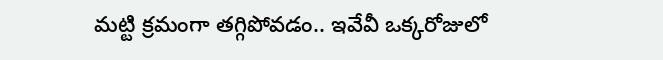మట్టి క్రమంగా తగ్గిపోవడం.. ఇవేవీ ఒక్కరోజులో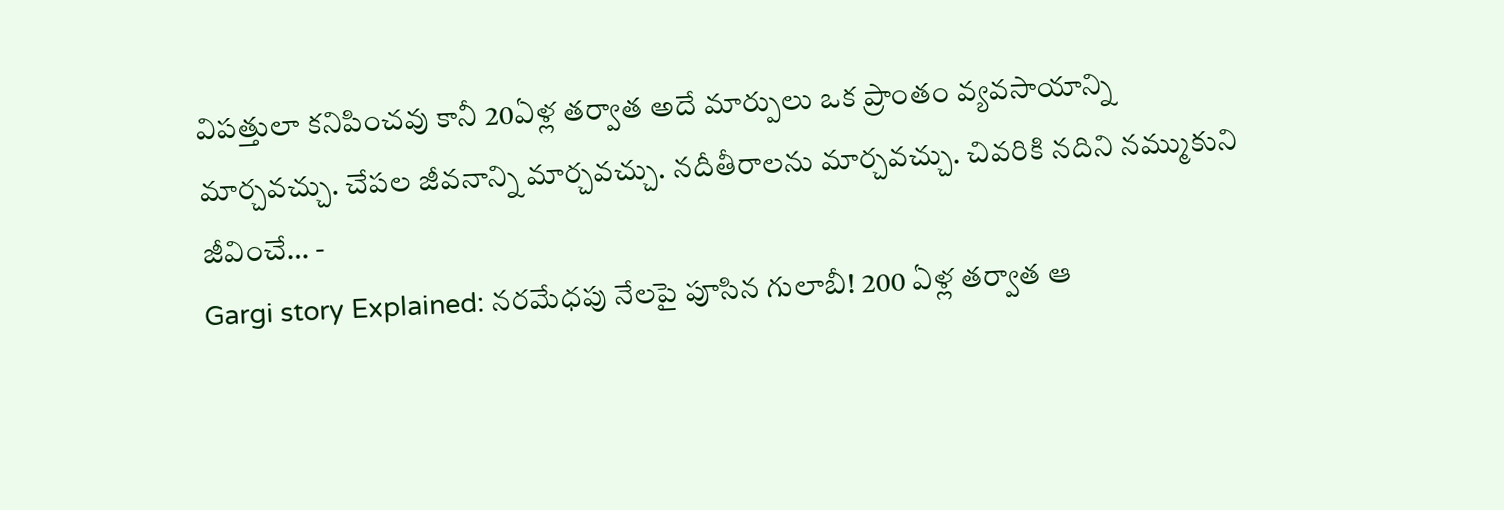విపత్తులా కనిపించవు కానీ 20ఏళ్ల తర్వాత అదే మార్పులు ఒక ప్రాంతం వ్యవసాయాన్ని మార్చవచ్చు. చేపల జీవనాన్ని మార్చవచ్చు. నదీతీరాలను మార్చవచ్చు. చివరికి నదిని నమ్ముకుని జీవించే… -
Gargi story Explained: నరమేధపు నేలపై పూసిన గులాబీ! 200 ఏళ్ల తర్వాత ఆ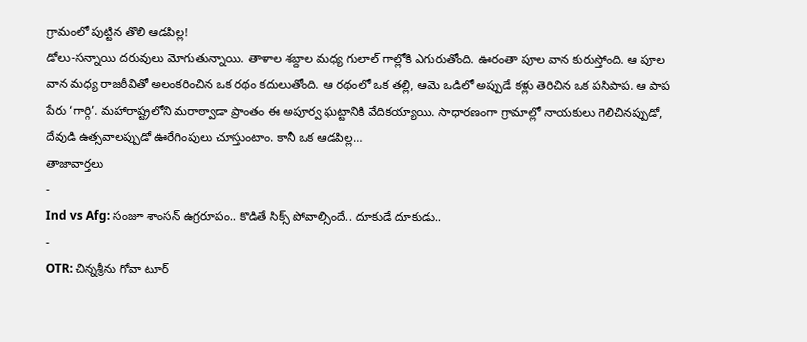గ్రామంలో పుట్టిన తొలి ఆడపిల్ల!
డోలు-సన్నాయి దరువులు మోగుతున్నాయి. తాళాల శబ్దాల మధ్య గులాల్ గాల్లోకి ఎగురుతోంది. ఊరంతా పూల వాన కురుస్తోంది. ఆ పూల వాన మధ్య రాజఠీవితో అలంకరించిన ఒక రథం కదులుతోంది. ఆ రథంలో ఒక తల్లి, ఆమె ఒడిలో అప్పుడే కళ్లు తెరిచిన ఒక పసిపాప. ఆ పాప పేరు ‘గార్గి’. మహారాష్ట్రలోని మరాఠ్వాడా ప్రాంతం ఈ అపూర్వ ఘట్టానికి వేదికయ్యాయి. సాధారణంగా గ్రామాల్లో నాయకులు గెలిచినప్పుడో, దేవుడి ఉత్సవాలప్పుడో ఊరేగింపులు చూస్తుంటాం. కానీ ఒక ఆడపిల్ల…
తాజావార్తలు
-
Ind vs Afg: సంజూ శాంసన్ ఉగ్రరూపం.. కొడితే సిక్స్ పోవాల్సిందే.. దూకుడే దూకుడు..
-
OTR: చిన్నశ్రీను గోవా టూర్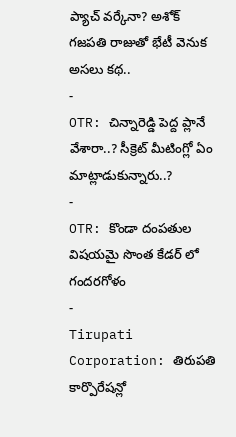ప్యాచ్ వర్కేనా? అశోక్ గజపతి రాజుతో భేటీ వెనుక అసలు కథ..
-
OTR: చిన్నారెడ్డి పెద్ద ప్లానే వేశారా..? సీక్రెట్ మీటింగ్లో ఏం మాట్లాడుకున్నారు..?
-
OTR: కొండా దంపతుల విషయమై సొంత కేడర్ లో గందరగోళం
-
Tirupati Corporation: తిరుపతి కార్పొరేషన్లో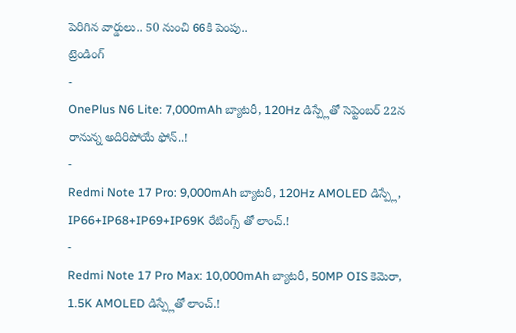పెరిగిన వార్డులు.. 50 నుంచి 66కి పెంపు..
ట్రెండింగ్
-
OnePlus N6 Lite: 7,000mAh బ్యాటరీ, 120Hz డిస్ప్లేతో సెప్టెంబర్ 22న రానున్న అదిరిపోయే ఫోన్..!
-
Redmi Note 17 Pro: 9,000mAh బ్యాటరీ, 120Hz AMOLED డిస్ప్లే, IP66+IP68+IP69+IP69K రేటింగ్స్ తో లాంచ్.!
-
Redmi Note 17 Pro Max: 10,000mAh బ్యాటరీ, 50MP OIS కెమెరా, 1.5K AMOLED డిస్ప్లేతో లాంచ్.!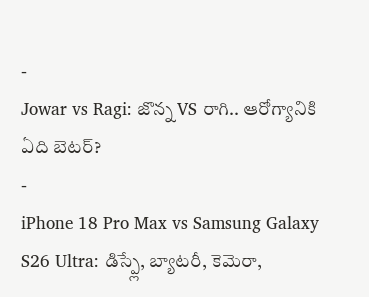-
Jowar vs Ragi: జొన్న VS రాగి.. ఆరోగ్యానికి ఏది బెటర్?
-
iPhone 18 Pro Max vs Samsung Galaxy S26 Ultra: డిస్ప్లే, బ్యాటరీ, కెమెరా,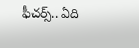ఫీచర్స్.. ఏది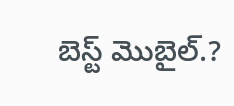బెస్ట్ మొబైల్.?